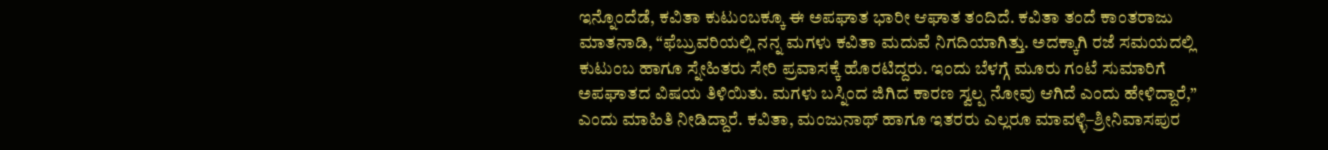ಇನ್ನೊಂದೆಡೆ, ಕವಿತಾ ಕುಟುಂಬಕ್ಕೂ ಈ ಅಪಘಾತ ಭಾರೀ ಆಘಾತ ತಂದಿದೆ. ಕವಿತಾ ತಂದೆ ಕಾಂತರಾಜು ಮಾತನಾಡಿ, “ಫೆಬ್ರುವರಿಯಲ್ಲಿ ನನ್ನ ಮಗಳು ಕವಿತಾ ಮದುವೆ ನಿಗದಿಯಾಗಿತ್ತು. ಅದಕ್ಕಾಗಿ ರಜೆ ಸಮಯದಲ್ಲಿ ಕುಟುಂಬ ಹಾಗೂ ಸ್ನೇಹಿತರು ಸೇರಿ ಪ್ರವಾಸಕ್ಕೆ ಹೊರಟಿದ್ದರು. ಇಂದು ಬೆಳಗ್ಗೆ ಮೂರು ಗಂಟೆ ಸುಮಾರಿಗೆ ಅಪಘಾತದ ವಿಷಯ ತಿಳಿಯಿತು. ಮಗಳು ಬಸ್ನಿಂದ ಜಿಗಿದ ಕಾರಣ ಸ್ವಲ್ಪ ನೋವು ಆಗಿದೆ ಎಂದು ಹೇಳಿದ್ದಾರೆ,” ಎಂದು ಮಾಹಿತಿ ನೀಡಿದ್ದಾರೆ. ಕವಿತಾ, ಮಂಜುನಾಥ್ ಹಾಗೂ ಇತರರು ಎಲ್ಲರೂ ಮಾವಳ್ಳಿ–ಶ್ರೀನಿವಾಸಪುರ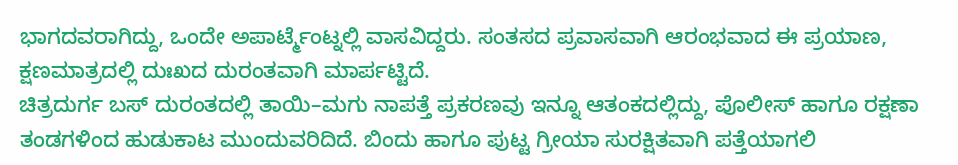ಭಾಗದವರಾಗಿದ್ದು, ಒಂದೇ ಅಪಾರ್ಟ್ಮೆಂಟ್ನಲ್ಲಿ ವಾಸವಿದ್ದರು. ಸಂತಸದ ಪ್ರವಾಸವಾಗಿ ಆರಂಭವಾದ ಈ ಪ್ರಯಾಣ, ಕ್ಷಣಮಾತ್ರದಲ್ಲಿ ದುಃಖದ ದುರಂತವಾಗಿ ಮಾರ್ಪಟ್ಟಿದೆ.
ಚಿತ್ರದುರ್ಗ ಬಸ್ ದುರಂತದಲ್ಲಿ ತಾಯಿ–ಮಗು ನಾಪತ್ತೆ ಪ್ರಕರಣವು ಇನ್ನೂ ಆತಂಕದಲ್ಲಿದ್ದು, ಪೊಲೀಸ್ ಹಾಗೂ ರಕ್ಷಣಾ ತಂಡಗಳಿಂದ ಹುಡುಕಾಟ ಮುಂದುವರಿದಿದೆ. ಬಿಂದು ಹಾಗೂ ಪುಟ್ಟ ಗ್ರೀಯಾ ಸುರಕ್ಷಿತವಾಗಿ ಪತ್ತೆಯಾಗಲಿ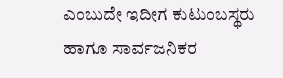ಎಂಬುದೇ ಇದೀಗ ಕುಟುಂಬಸ್ಥರು ಹಾಗೂ ಸಾರ್ವಜನಿಕರ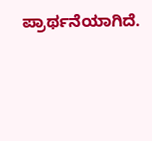ಪ್ರಾರ್ಥನೆಯಾಗಿದೆ.